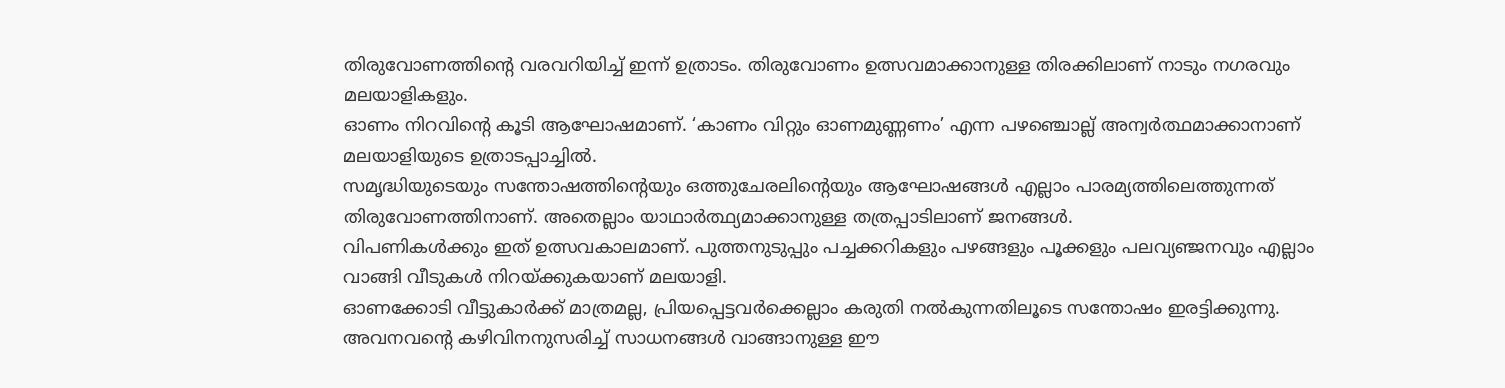തിരുവോണത്തിന്റെ വരവറിയിച്ച് ഇന്ന് ഉത്രാടം. തിരുവോണം ഉത്സവമാക്കാനുള്ള തിരക്കിലാണ് നാടും നഗരവും മലയാളികളും.
ഓണം നിറവിന്റെ കൂടി ആഘോഷമാണ്. ‘കാണം വിറ്റും ഓണമുണ്ണണം’ എന്ന പഴഞ്ചൊല്ല് അന്വർത്ഥമാക്കാനാണ് മലയാളിയുടെ ഉത്രാടപ്പാച്ചിൽ.
സമൃദ്ധിയുടെയും സന്തോഷത്തിന്റെയും ഒത്തുചേരലിന്റെയും ആഘോഷങ്ങൾ എല്ലാം പാരമ്യത്തിലെത്തുന്നത് തിരുവോണത്തിനാണ്. അതെല്ലാം യാഥാർത്ഥ്യമാക്കാനുള്ള തത്രപ്പാടിലാണ് ജനങ്ങൾ.
വിപണികൾക്കും ഇത് ഉത്സവകാലമാണ്. പുത്തനുടുപ്പും പച്ചക്കറികളും പഴങ്ങളും പൂക്കളും പലവ്യഞ്ജനവും എല്ലാം വാങ്ങി വീടുകൾ നിറയ്ക്കുകയാണ് മലയാളി.
ഓണക്കോടി വീട്ടുകാർക്ക് മാത്രമല്ല, പ്രിയപ്പെട്ടവർക്കെല്ലാം കരുതി നൽകുന്നതിലൂടെ സന്തോഷം ഇരട്ടിക്കുന്നു. അവനവന്റെ കഴിവിനനുസരിച്ച് സാധനങ്ങൾ വാങ്ങാനുള്ള ഈ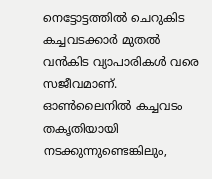നെട്ടോട്ടത്തിൽ ചെറുകിട
കച്ചവടക്കാർ മുതൽ വൻകിട വ്യാപാരികൾ വരെ സജീവമാണ്.
ഓൺലൈനിൽ കച്ചവടം തകൃതിയായി നടക്കുന്നുണ്ടെങ്കിലും,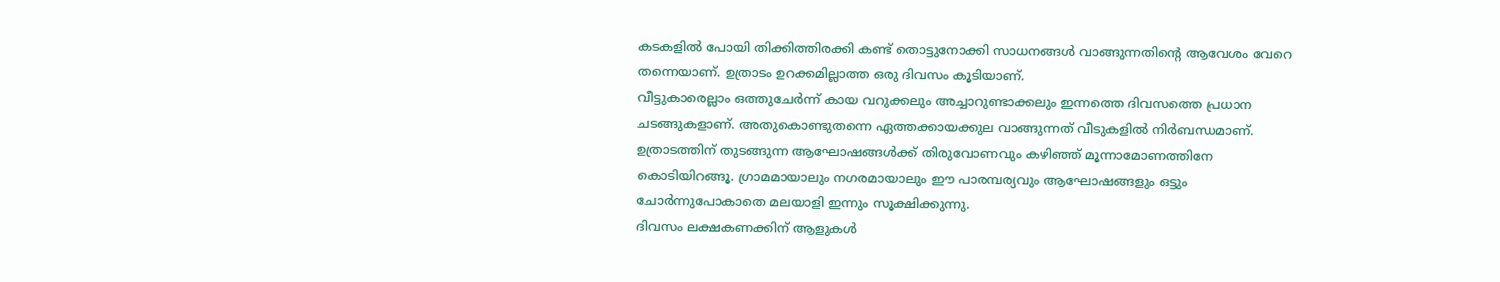കടകളിൽ പോയി തിക്കിത്തിരക്കി കണ്ട് തൊട്ടുനോക്കി സാധനങ്ങൾ വാങ്ങുന്നതിന്റെ ആവേശം വേറെ തന്നെയാണ്. ഉത്രാടം ഉറക്കമില്ലാത്ത ഒരു ദിവസം കൂടിയാണ്.
വീട്ടുകാരെല്ലാം ഒത്തുചേർന്ന് കായ വറുക്കലും അച്ചാറുണ്ടാക്കലും ഇന്നത്തെ ദിവസത്തെ പ്രധാന ചടങ്ങുകളാണ്. അതുകൊണ്ടുതന്നെ ഏത്തക്കായക്കുല വാങ്ങുന്നത് വീടുകളിൽ നിർബന്ധമാണ്.
ഉത്രാടത്തിന് തുടങ്ങുന്ന ആഘോഷങ്ങൾക്ക് തിരുവോണവും കഴിഞ്ഞ് മൂന്നാമോണത്തിനേ കൊടിയിറങ്ങൂ. ഗ്രാമമായാലും നഗരമായാലും ഈ പാരമ്പര്യവും ആഘോഷങ്ങളും ഒട്ടും ചോർന്നുപോകാതെ മലയാളി ഇന്നും സൂക്ഷിക്കുന്നു.
ദിവസം ലക്ഷകണക്കിന് ആളുകൾ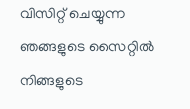വിസിറ്റ് ചെയ്യുന്ന ഞങ്ങളുടെ സൈറ്റിൽ നിങ്ങളുടെ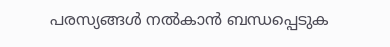പരസ്യങ്ങൾ നൽകാൻ ബന്ധപ്പെടുക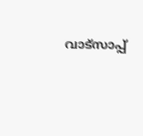വാട്സാപ്പ്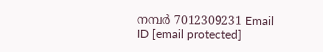നമ്പർ 7012309231 Email ID [email protected]